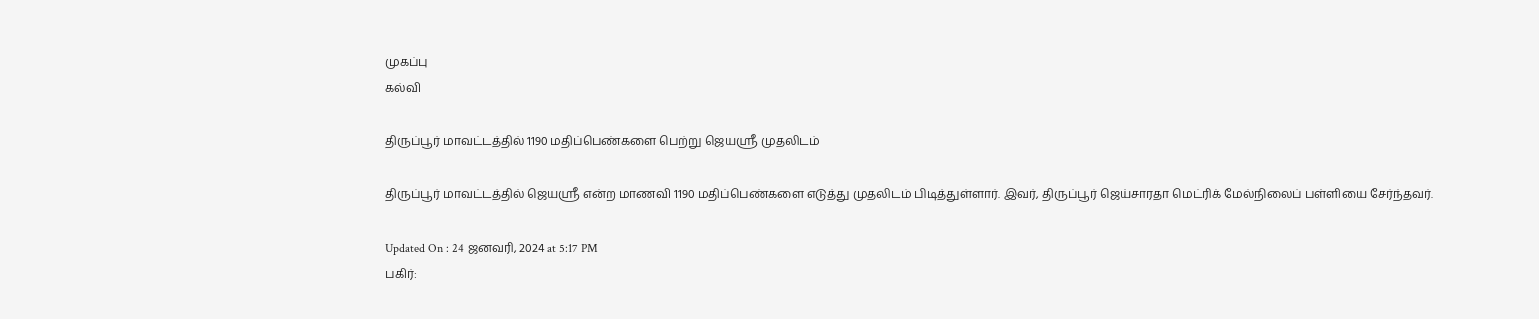முகப்பு
கல்வி

திருப்பூர் மாவட்டத்தில் 1190 மதிப்பெண்களை பெற்று ஜெயஸ்ரீ முதலிடம்

திருப்பூர் மாவட்டத்தில் ஜெயஸ்ரீ என்ற மாணவி 1190 மதிப்பெண்களை எடுத்து முதலிடம் பிடித்துள்ளார். இவர், திருப்பூர் ஜெய்சாரதா மெட்ரிக் மேல்நிலைப் பள்ளியை சேர்ந்தவர்.

Updated On : 24 ஜனவரி, 2024 at 5:17 PM
பகிர்: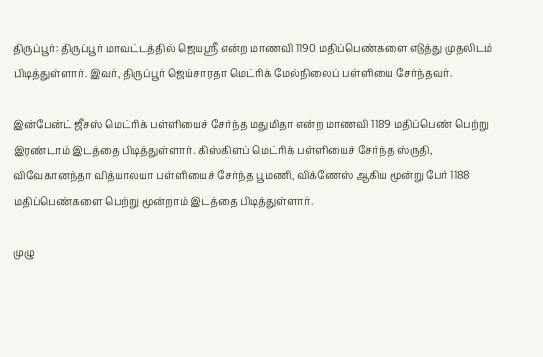திருப்பூர்: திருப்பூர் மாவட்டத்தில் ஜெயஸ்ரீ என்ற மாணவி 1190 மதிப்பெண்களை எடுத்து முதலிடம் பிடித்துள்ளார். இவர், திருப்பூர் ஜெய்சாரதா மெட்ரிக் மேல்நிலைப் பள்ளியை சேர்ந்தவர்.

இன்பேன்ட் ஜீசஸ் மெட்ரிக் பள்ளியைச் சேர்ந்த மதுமிதா என்ற மாணவி 1189 மதிப்பெண் பெற்று இரண்டாம் இடத்தை பிடித்துள்ளார். கிஸ்கிளப் மெட்ரிக் பள்ளியைச் சேர்ந்த ஸ்ருதி, விவேகானந்தா வித்யாலயா பள்ளியைச் சேர்ந்த பூமணி, விக்ணேஸ் ஆகிய மூன்று பேர் 1188 மதிப்பெண்களை பெற்று மூன்றாம் இடத்தை பிடித்துள்ளார்.

முழு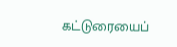கட்டுரையைப்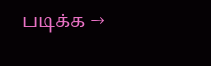படிக்க →